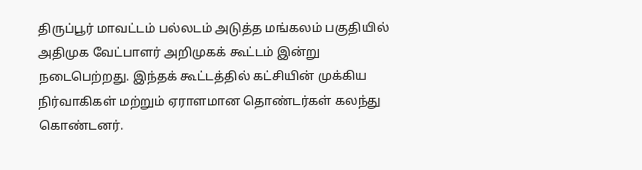திருப்பூர் மாவட்டம் பல்லடம் அடுத்த மங்கலம் பகுதியில் அதிமுக வேட்பாளர் அறிமுகக் கூட்டம் இன்று நடைபெற்றது. இந்தக் கூட்டத்தில் கட்சியின் முக்கிய நிர்வாகிகள் மற்றும் ஏராளமான தொண்டர்கள் கலந்து கொண்டனர்.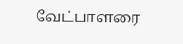வேட்பாளரை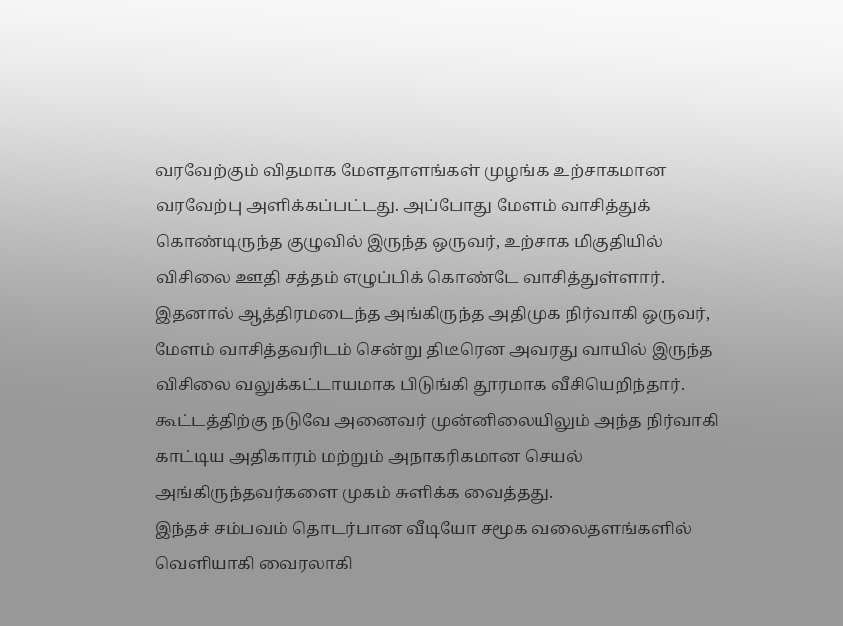வரவேற்கும் விதமாக மேளதாளங்கள் முழங்க உற்சாகமான வரவேற்பு அளிக்கப்பட்டது. அப்போது மேளம் வாசித்துக் கொண்டிருந்த குழுவில் இருந்த ஒருவர், உற்சாக மிகுதியில் விசிலை ஊதி சத்தம் எழுப்பிக் கொண்டே வாசித்துள்ளார்.
இதனால் ஆத்திரமடைந்த அங்கிருந்த அதிமுக நிர்வாகி ஒருவர், மேளம் வாசித்தவரிடம் சென்று திடீரென அவரது வாயில் இருந்த விசிலை வலுக்கட்டாயமாக பிடுங்கி தூரமாக வீசியெறிந்தார்.
கூட்டத்திற்கு நடுவே அனைவர் முன்னிலையிலும் அந்த நிர்வாகி காட்டிய அதிகாரம் மற்றும் அநாகரிகமான செயல் அங்கிருந்தவர்களை முகம் சுளிக்க வைத்தது.
இந்தச் சம்பவம் தொடர்பான வீடியோ சமூக வலைதளங்களில் வெளியாகி வைரலாகி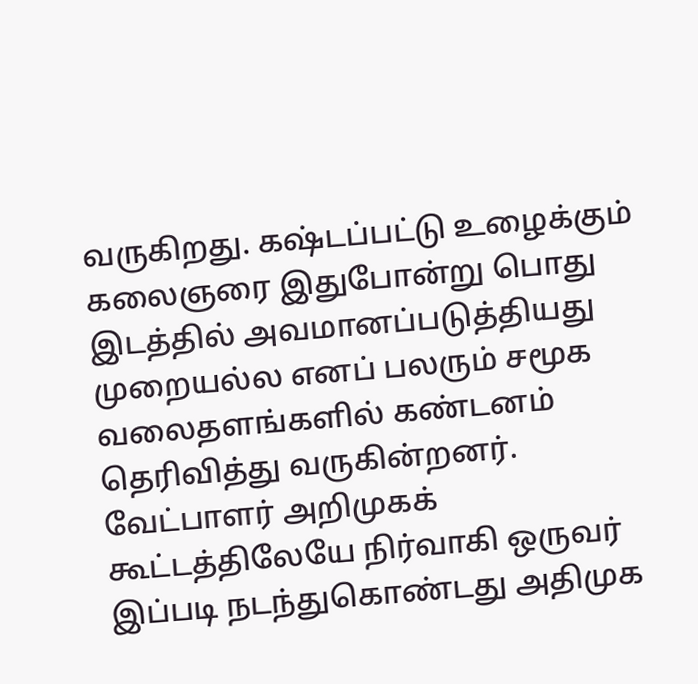வருகிறது. கஷ்டப்பட்டு உழைக்கும் கலைஞரை இதுபோன்று பொது இடத்தில் அவமானப்படுத்தியது முறையல்ல எனப் பலரும் சமூக வலைதளங்களில் கண்டனம் தெரிவித்து வருகின்றனர். வேட்பாளர் அறிமுகக் கூட்டத்திலேயே நிர்வாகி ஒருவர் இப்படி நடந்துகொண்டது அதிமுக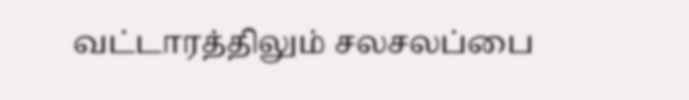வட்டாரத்திலும் சலசலப்பை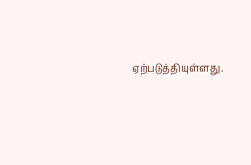ஏற்படுத்தியுள்ளது.